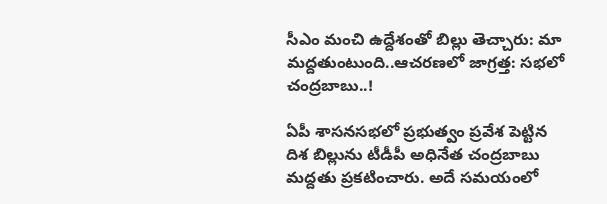సీఎం మంచి ఉద్దేశంతో బిల్లు తెచ్చారు: మా మద్దతుంటుంది..ఆచరణలో జాగ్రత్త: సభలో చంద్రబాబు..!

ఏపీ శాసనసభలో ప్రభుత్వం ప్రవేశ పెట్టిన దిశ బిల్లును టీడీపీ అధినేత చంద్రబాబు మద్దతు ప్రకటించారు. అదే సమయంలో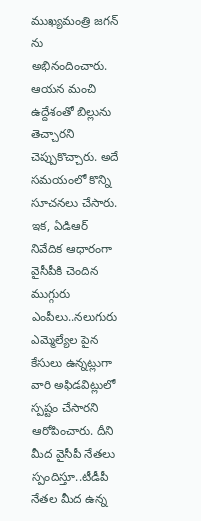ముఖ్యమంత్రి జగన్ ను అభినందించారు. ఆయన మంచి ఉద్దేశంతో బిల్లును తెచ్చారని చెప్పుకొచ్చారు. అదే సమయంలో కొన్ని సూచనలు చేసారు. ఇక, ఏడిఆర్ నివేదిక ఆధారంగా వైసీపీకి చెందిన ముగ్గురు ఎంపీలు..నలుగురు ఎమ్మెల్యేల పైన కేసులు ఉన్నట్లుగా వారి అఫిడవిట్లులో స్పష్టం చేసారని ఆరోపించారు. దీని మీద వైసీపీ నేతలు స్పందిస్తూ..టీడీపీ నేతల మీద ఉన్న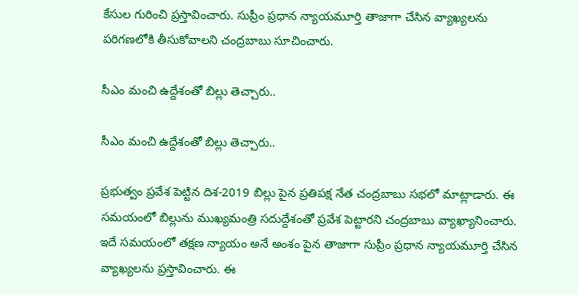కేసుల గురించి ప్రస్తావించారు. సుప్రీం ప్రధాన న్యాయమూర్తి తాజాగా చేసిన వ్యాఖ్యలను పరిగణలోకి తీసుకోవాలని చంద్రబాబు సూచించారు.

సీఎం మంచి ఉద్దేశంతో బిల్లు తెచ్చారు..

సీఎం మంచి ఉద్దేశంతో బిల్లు తెచ్చారు..

ప్రభుత్వం ప్రవేశ పెట్టిన దిశ-2019 బిల్లు పైన ప్రతిపక్ష నేత చంద్రబాబు సభలో మాట్లాడారు. ఈ సమయంలో బిల్లును ముఖ్యమంత్రి సదుద్దేశంతో ప్రవేశ పెట్టారని చంద్రబాబు వ్యాఖ్యానించారు. ఇదే సమయంలో తక్షణ న్యాయం అనే అంశం పైన తాజాగా సుప్రీం ప్రధాన న్యాయమూర్తి చేసిన వ్యాఖ్యలను ప్రస్తావించారు. ఈ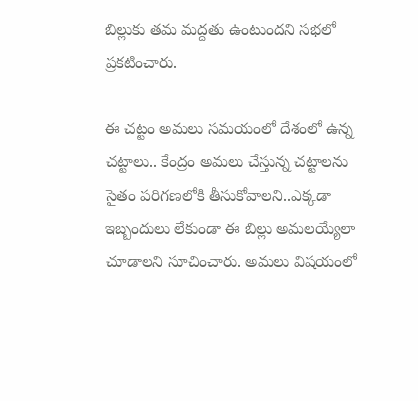బిల్లుకు తమ మద్దతు ఉంటుందని సభలో ప్రకటించారు.

ఈ చట్టం అమలు సమయంలో దేశంలో ఉన్న చట్టాలు.. కేంద్రం అమలు చేస్తున్న చట్టాలను సైతం పరిగణలోకి తీసుకోవాలని..ఎక్కడా ఇబ్బందులు లేకుండా ఈ బిల్లు అమలయ్యేలా చూడాలని సూచించారు. అమలు విషయంలో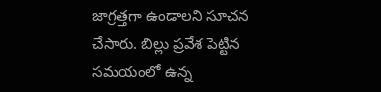జాగ్రత్తగా ఉండాలని సూచన చేసారు. బిల్లు ప్రవేశ పెట్టిన సమయంలో ఉన్న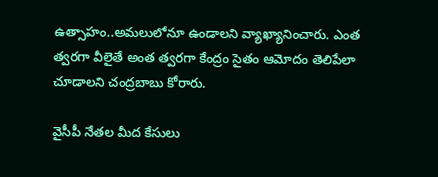ఉత్సాహం..అమలులోనూ ఉండాలని వ్యాఖ్యానించారు. ఎంత త్వరగా వీలైతే అంత త్వరగా కేంద్రం సైతం ఆమోదం తెలిపేలా చూడాలని చంద్రబాబు కోరారు.

వైసీపీ నేతల మీద కేసులు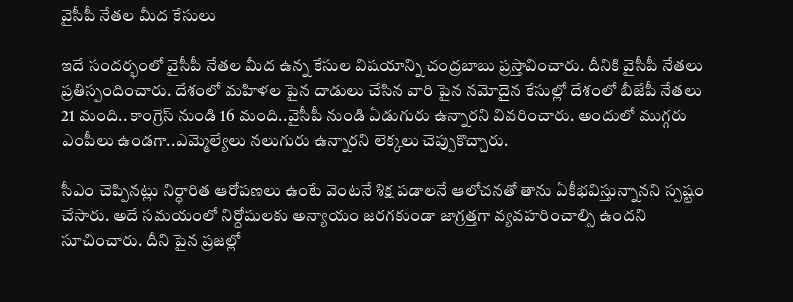వైసీపీ నేతల మీద కేసులు

ఇదే సందర్భంలో వైసీపీ నేతల మీద ఉన్న కేసుల విషయాన్ని చంద్రబాబు ప్రస్తావించారు. దీనికి వైసీపీ నేతలు ప్రతిస్పందించారు. దేశంలో మహిళల పైన దాడులు చేసిన వారి పైన నమోదైన కేసుల్లో దేశంలో బీజేపీ నేతలు 21 మంది.. కాంగ్రెస్ నుండి 16 మంది..వైసీపీ నుండి ఏడుగురు ఉన్నారని వివరించారు. అందులో ముగ్గరు ఎంపీలు ఉండగా..ఎమ్మెల్యేలు నలుగురు ఉన్నారని లెక్కలు చెప్పుకొచ్చారు.

సీఎం చెప్పినట్లు నిర్ధారిత ఆరోపణలు ఉంటే వెంటనే శిక్ష పడాలనే ఆలోచనతో తాను ఏకీభవిస్తున్నానని స్పష్టం చేసారు. అదే సమయంలో నిర్దోషులకు అన్యాయం జరగకుండా జాగ్రత్తగా వ్యవహరించాల్సి ఉందని సూచించారు. దీని పైన ప్రజల్లో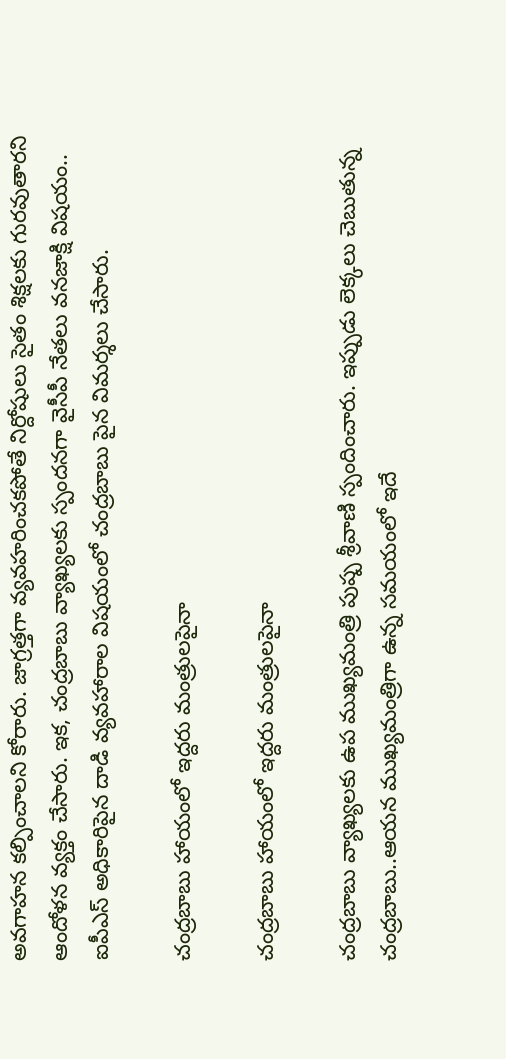అవగాహన కల్పించాలని కోరారు. జాగ్రత్తగా వ్యవహరించకపోతే నిర్దోషులు సైతం శిక్షలకు గురవుతారని ఆందోళన వ్యక్తం చేసారు. ఇక, చంద్రబాబు వ్యాఖ్యలకు స్పందనగా వైసీపీ నేతలు వనజాక్షి విషయం.. ఐపీఎస్ అధికారిపైన దాడి వ్యవహారాల విషయంలో చంద్రబాబు పైన విమర్శలు చేసారు.

చంద్రబాబు హాయంలో ఇద్దరు మంత్రులపైనా

చంద్రబాబు హాయంలో ఇద్దరు మంత్రులపైనా

చంద్రబాబు వ్యాఖ్యలకు ఉప ముఖ్యమంత్రి పుష్ప శ్రీవాణి స్పందించారు. ఇప్పుడు లెక్కలు చెబుతున్న చంద్రబాబు..ఆయన ముఖ్యమంత్రిగా ఉన్న సమయంలో ఇదే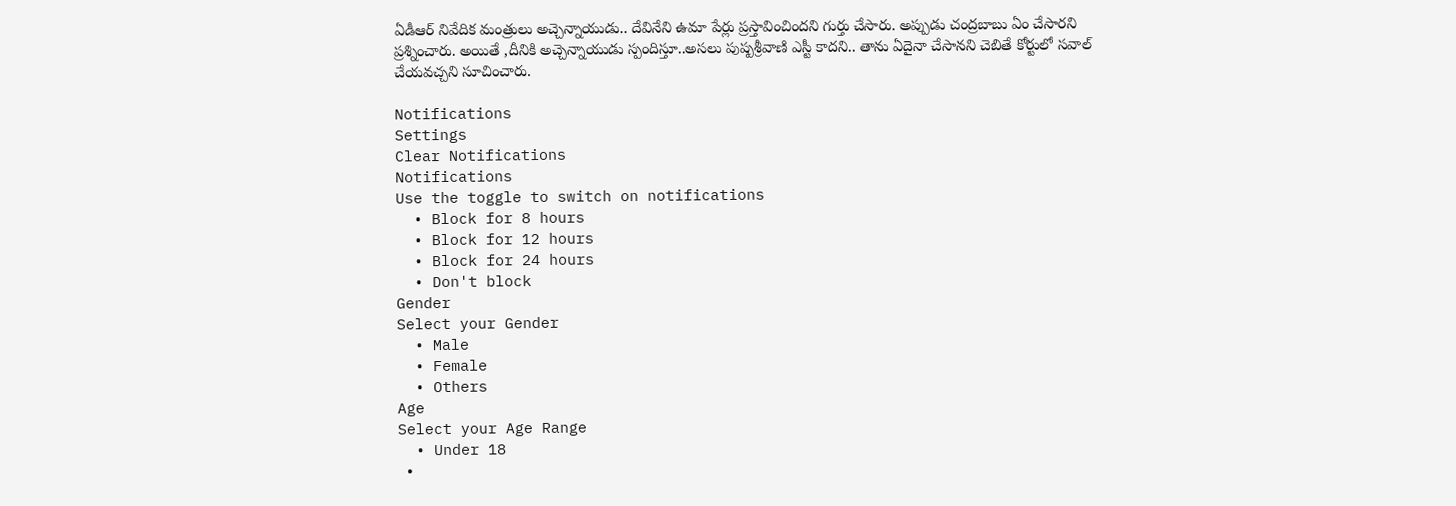ఏడీఆర్ నివేదిక మంత్రులు అచ్చెన్నాయుడు.. దేవినేని ఉమా పేర్లు ప్రస్తావించిందని గుర్తు చేసారు. అప్పుడు చంద్రబాబు ఏం చేసారని ప్రశ్నించారు. అయితే ,దీనికి అచ్చెన్నాయుడు స్పందిస్తూ..అసలు పుష్పశ్రీవాణి ఎస్టీ కాదని.. తాను ఏదైనా చేసానని చెబితే కోర్టులో సవాల్ చేయవచ్చని సూచించారు.

Notifications
Settings
Clear Notifications
Notifications
Use the toggle to switch on notifications
  • Block for 8 hours
  • Block for 12 hours
  • Block for 24 hours
  • Don't block
Gender
Select your Gender
  • Male
  • Female
  • Others
Age
Select your Age Range
  • Under 18
  •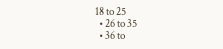18 to 25
  • 26 to 35
  • 36 to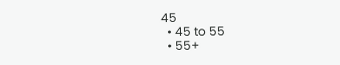45
  • 45 to 55
  • 55+